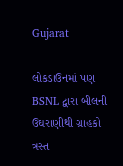Gujarat

લોકડાઉનમાં પણ BSNL દ્વારા બીલની ઉઘરાણીથી ગ્રાહકો ત્રસ્ત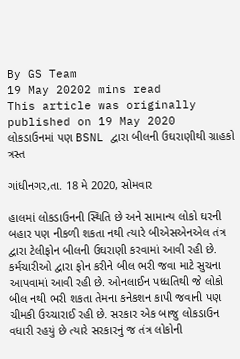By GS Team
19 May 20202 mins read
This article was originally published on 19 May 2020
લોકડાઉનમાં પણ BSNL દ્વારા બીલની ઉઘરાણીથી ગ્રાહકો ત્રસ્ત

ગાંધીનગર,તા. 18 મે 2020, સોમવાર

હાલમાં લોકડાઉનની સ્થિતિ છે અને સામાન્ય લોકો ઘરની બહાર પણ નીકળી શકતા નથી ત્યારે બીએસએનએલ તંત્ર દ્વારા ટેલીફોન બીલની ઉઘરાણી કરવામાં આવી રહી છે. કર્મચારીઓ દ્વારા ફોન કરીને બીલ ભરી જવા માટે સુચના આપવામાં આવી રહી છે. ઓનલાઈન પધ્ધતિથી જે લોકો બીલ નથી ભરી શકતા તેમના કનેકશન કાપી જવાની પણ ચીમકી ઉચ્ચારાઈ રહી છે. સરકાર એક બાજુ લોકડાઉન વધારી રહયું છે ત્યારે સરકારનું જ તંત્ર લોકોની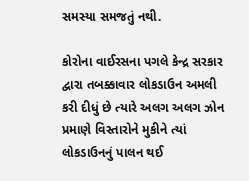સમસ્યા સમજતું નથી.

કોરોના વાઈરસના પગલે કેન્દ્ર સરકાર દ્વારા તબક્કાવાર લોકડાઉન અમલી કરી દીધું છે ત્યારે અલગ અલગ ઝોન પ્રમાણે વિસ્તારોને મુકીને ત્યાં લોકડાઉનનું પાલન થઈ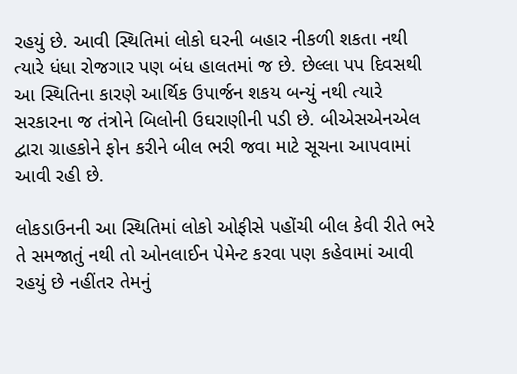રહયું છે. આવી સ્થિતિમાં લોકો ઘરની બહાર નીકળી શકતા નથી ત્યારે ધંધા રોજગાર પણ બંધ હાલતમાં જ છે. છેલ્લા પપ દિવસથી આ સ્થિતિના કારણે આર્થિક ઉપાર્જન શકય બન્યું નથી ત્યારે સરકારના જ તંત્રોને બિલોની ઉઘરાણીની પડી છે. બીએસએનએલ દ્વારા ગ્રાહકોને ફોન કરીને બીલ ભરી જવા માટે સૂચના આપવામાં આવી રહી છે.

લોકડાઉનની આ સ્થિતિમાં લોકો ઓફીસે પહોંચી બીલ કેવી રીતે ભરે તે સમજાતું નથી તો ઓનલાઈન પેમેન્ટ કરવા પણ કહેવામાં આવી રહયું છે નહીંતર તેમનું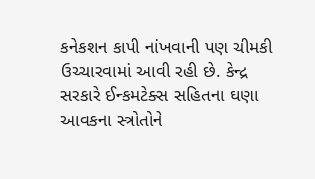કનેકશન કાપી નાંખવાની પણ ચીમકી ઉચ્ચારવામાં આવી રહી છે. કેન્દ્ર સરકારે ઈન્કમટેક્સ સહિતના ઘણા આવકના સ્ત્રોતોને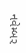નવેમ્બર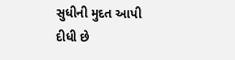સુધીની મુદત આપી દીધી છે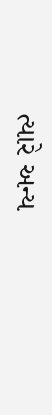ત્યારે અન્ય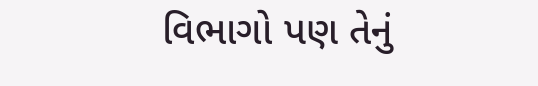વિભાગો પણ તેનું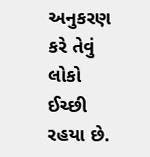અનુકરણ કરે તેવું લોકો ઈચ્છી રહયા છે.